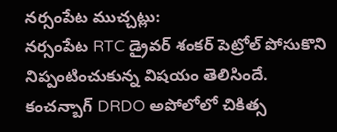నర్సంపేట ముచ్చట్లు:
నర్సంపేట RTC డ్రైవర్ శంకర్ పెట్రోల్ పోసుకొని నిప్పంటించుకున్న విషయం తెలిసిందే. కంచన్బాగ్ DRDO అపోలోలో చికిత్స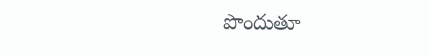పొందుతూ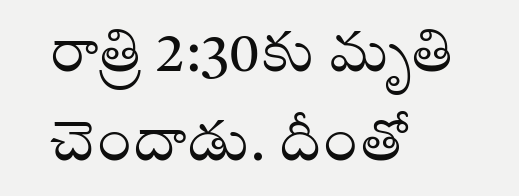రాత్రి 2:30కు మృతి చెందాడు. దీంతో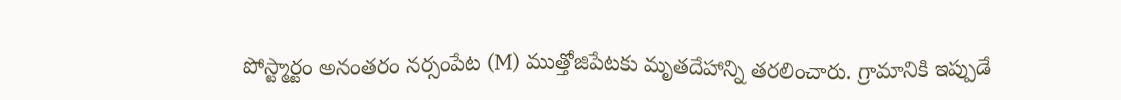పోస్ట్మార్టం అనంతరం నర్సంపేట (M) ముత్తోజిపేటకు మృతదేహాన్ని తరలించారు. గ్రామానికి ఇప్పుడే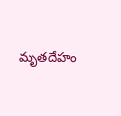మృతదేహం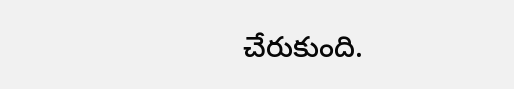చేరుకుంది.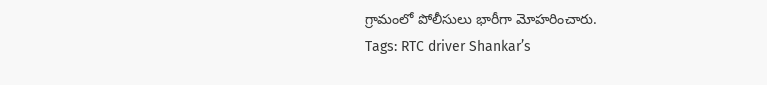గ్రామంలో పోలీసులు భారీగా మోహరించారు.
Tags: RTC driver Shankar’s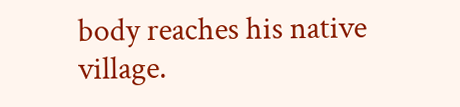body reaches his native village.